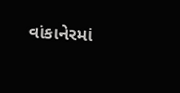વાંકાનેરમાં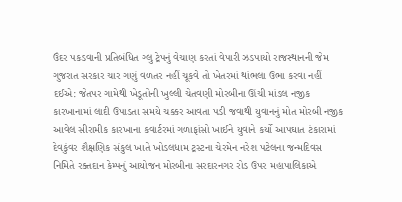ઉંદર પકડવાની પ્રતિબંધિત ગ્લુ ટ્રેપનું વેચાણ કરતાં વેપારી ઝડપાયો રાજસ્થાનની જેમ ગુજરાત સરકાર ચાર ગણું વળતર નહીં ચૂકવે તો ખેતરમાં થાંભલા ઉભા કરવા નહીં દઈએ: જેતપર ગામેથી ખેડૂતોની ખુલ્લી ચેતવણી મોરબીના ઊંચી માંડલ નજીક કારખાનામાં લાદી ઉપાડતા સમયે ચક્કર આવતા પડી જવાથી યુવાનનું મોત મોરબી નજીક આવેલ સીરામીક કારખાના કવાર્ટરમાં ગળાફાંસો ખાઈને યુવાને કર્યો આપઘાત ટંકારામાં દેવકુંવર શૈક્ષણિક સંકુલ ખાતે ખોડલધામ ટ્રસ્ટના ચેરમેન નરેશ પટેલના જન્મદિવસ નિમિતે રક્તદાન કેમ્પનું આયોજન મોરબીના સરદારનગર રોડ ઉપર મહાપાલિકાએ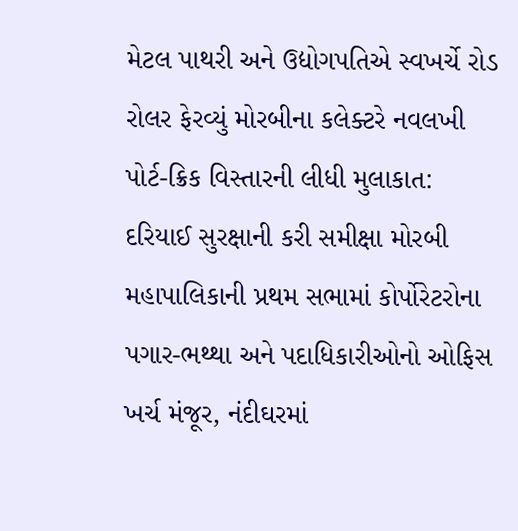મેટલ પાથરી અને ઉદ્યોગપતિએ સ્વખર્ચે રોડ રોલર ફેરવ્યું મોરબીના કલેક્ટરે નવલખી પોર્ટ-ક્રિક વિસ્તારની લીધી મુલાકાત: દરિયાઈ સુરક્ષાની કરી સમીક્ષા મોરબી મહાપાલિકાની પ્રથમ સભામાં કોર્પોરેટરોના પગાર-ભથ્થા અને પદાધિકારીઓનો ઓફિસ ખર્ચ મંજૂર, નંદીઘરમાં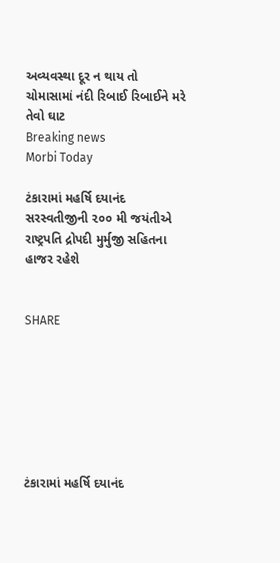અવ્યવસ્થા દૂર ન થાય તો ચોમાસામાં નંદી રિબાઈ રિબાઈને મરે તેવો ઘાટ
Breaking news
Morbi Today

ટંકારામાં મહર્ષિ દયાનંદ સરસ્વતીજીની ૨૦૦ મી જયંતીએ રાષ્ટ્રપતિ દ્રોપદી મુર્મુજી સહિતના હાજર રહેશે


SHARE







ટંકારામાં મહર્ષિ દયાનંદ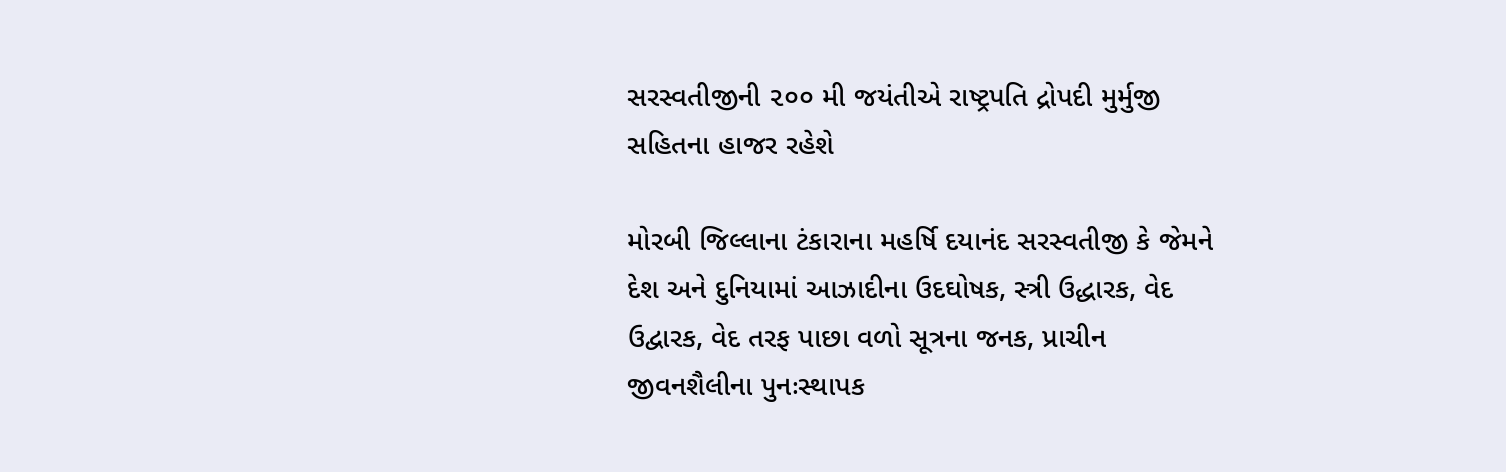સરસ્વતીજીની ૨૦૦ મી જયંતીએ રાષ્ટ્રપતિ દ્રોપદી મુર્મુજી સહિતના હાજર રહેશે

મોરબી જિલ્લાના ટંકારાના મહર્ષિ દયાનંદ સરસ્વતીજી કે જેમને દેશ અને દુનિયામાં આઝાદીના ઉદઘોષક, સ્ત્રી ઉદ્ધારક, વેદ ઉદ્વારક, વેદ તરફ પાછા વળો સૂત્રના જનક, પ્રાચીન જીવનશૈલીના પુનઃસ્થાપક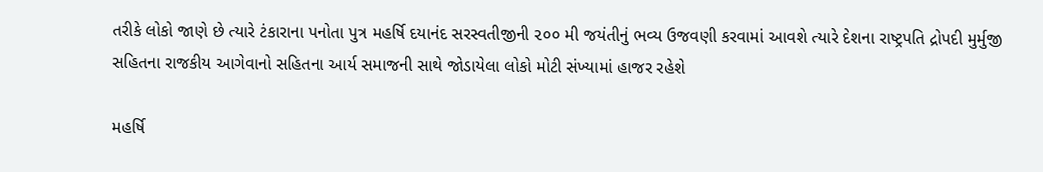તરીકે લોકો જાણે છે ત્યારે ટંકારાના પનોતા પુત્ર મહર્ષિ દયાનંદ સરસ્વતીજીની ૨૦૦ મી જયંતીનું ભવ્ય ઉજવણી કરવામાં આવશે ત્યારે દેશના રાષ્ટ્રપતિ દ્રોપદી મુર્મુજી  સહિતના રાજકીય આગેવાનો સહિતના આર્ય સમાજની સાથે જોડાયેલા લોકો મોટી સંખ્યામાં હાજર રહેશે

મહર્ષિ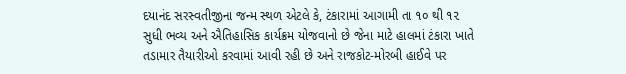દયાનંદ સરસ્વતીજીના જન્મ સ્થળ એટલે કે, ટંકારામાં આગામી તા ૧૦ થી ૧૨ સુધી ભવ્ય અને ઐતિહાસિક કાર્યક્રમ યોજવાનો છે જેના માટે હાલમાં ટંકારા ખાતે તડામાર તૈયારીઓ કરવામાં આવી રહી છે અને રાજકોટ-મોરબી હાઈવે પર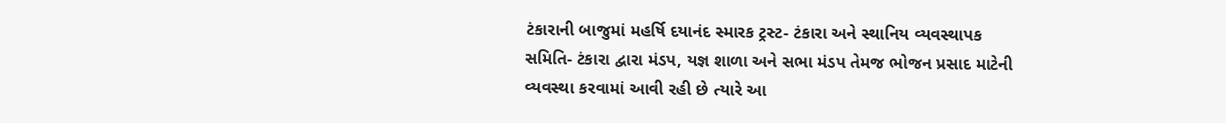ટંકારાની બાજુમાં મહર્ષિ દયાનંદ સ્મારક ટ્રસ્ટ- ટંકારા અને સ્થાનિય વ્યવસ્થાપક સમિતિ- ટંકારા દ્વારા મંડપ, યજ્ઞ શાળા અને સભા મંડપ તેમજ ભોજન પ્રસાદ માટેની વ્યવસ્થા કરવામાં આવી રહી છે ત્યારે આ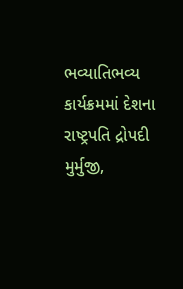ભવ્યાતિભવ્ય કાર્યક્રમમાં દેશના રાષ્ટ્રપતિ દ્રોપદી મુર્મુજી,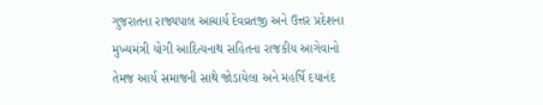ગુજરાતના રાજ્યપાલ આચાર્ય દેવવ્રતજી અને ઉત્તર પ્રદેશના મુખ્યમંત્રી યોગી આદિત્યનાથ સહિતના રાજકીય આગેવાનો તેમજ આર્ય સમાજની સાથે જોડાયેલા અને મહર્ષિ દયાનંદ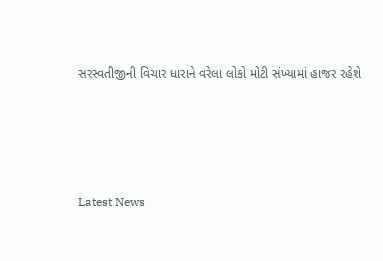સરસ્વતીજીની વિચાર ધારાને વરેલા લોકો મોટી સંખ્યામાં હાજર રહેશે






Latest News